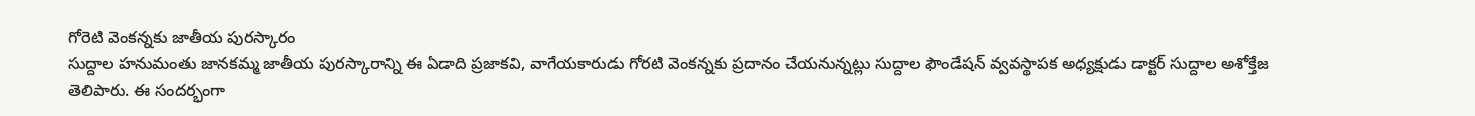గోరెటి వెంకన్నకు జాతీయ పురస్కారం
సుద్దాల హనుమంతు జానకమ్మ జాతీయ పురస్కారాన్ని ఈ ఏడాది ప్రజాకవి, వాగేయకారుడు గోరటి వెంకన్నకు ప్రదానం చేయనున్నట్లు సుద్దాల ఫౌండేషన్ వ్వవస్థాపక అధ్యక్షుడు డాక్టర్ సుద్దాల అశోక్తేజ తెలిపారు. ఈ సందర్భంగా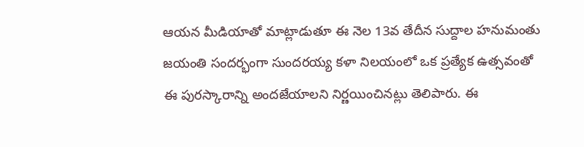ఆయన మీడియాతో మాట్లాడుతూ ఈ నెల 13వ తేదీన సుద్దాల హనుమంతు జయంతి సందర్భంగా సుందరయ్య కళా నిలయంలో ఒక ప్రత్యేక ఉత్సవంతో ఈ పురస్కారాన్ని అందజేయాలని నిర్ణయించినట్లు తెలిపారు. ఈ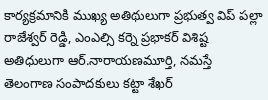కార్యక్రమానికి ముఖ్య అతిథులుగా ప్రభుత్వ విప్ పల్లా రాజేశ్వర్ రెడ్డి, ఎంఎల్సి కర్నె ప్రభాకర్ విశిష్ట అతిధులుగా ఆర్.నారాయణమూర్తి, నమస్తే తెలంగాణ సంపాదకులు కట్టా శేఖర్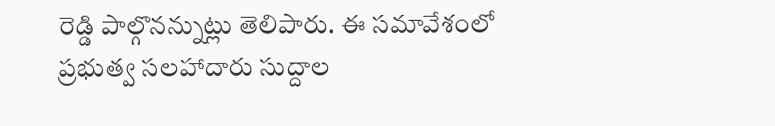రెడ్డి పాల్గొనన్నుట్లు తెలిపారు. ఈ సమావేశంలో ప్రభుత్వ సలహాదారు సుద్దాల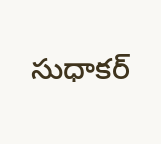సుధాకర్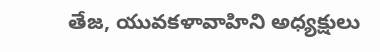తేజ, యువకళావాహిని అధ్యక్షులు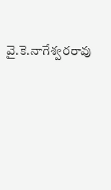వై.కె.నాగేశ్వరరావు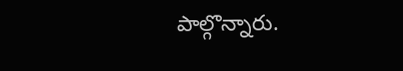పాల్గొన్నారు.